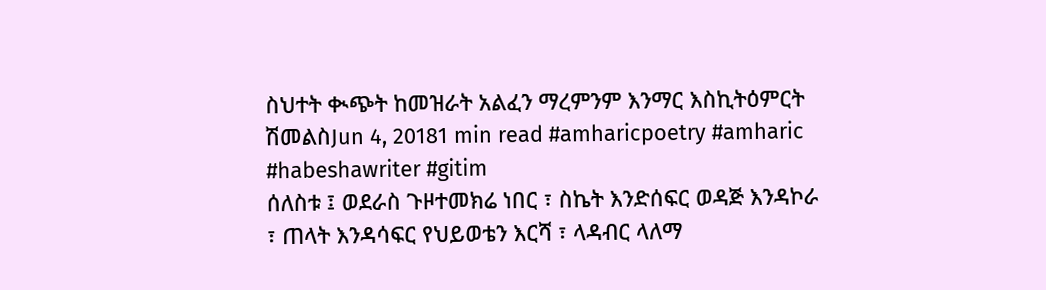ስህተት ቊጭት ከመዝራት አልፈን ማረምንም እንማር እስኪትዕምርት ሽመልስJun 4, 20181 min read #amharicpoetry #amharic #habeshawriter #gitim
ሰለስቱ ፤ ወደራስ ጉዞተመክሬ ነበር ፣ ስኬት እንድሰፍር ወዳጅ እንዳኮራ ፣ ጠላት እንዳሳፍር የህይወቴን እርሻ ፣ ላዳብር ላለማ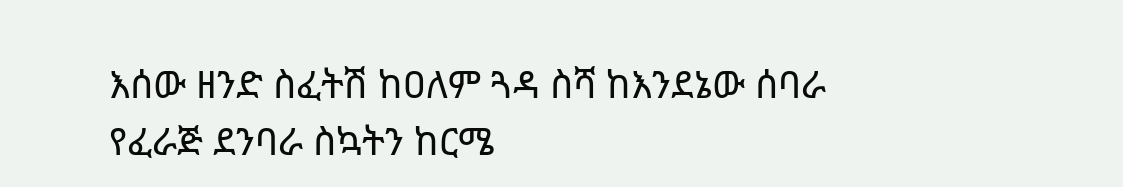እሰው ዘንድ ስፈትሽ ከዐለም ጓዳ ስሻ ከእንደኔው ሰባራ የፈራጅ ደንባራ ስኳትን ከርሜ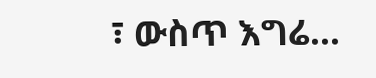፣ ውስጥ እግሬ...